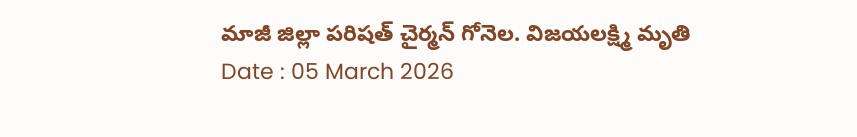మాజీ జిల్లా పరిషత్ చైర్మన్ గోనెల. విజయలక్ష్మి మృతి
Date : 05 March 2026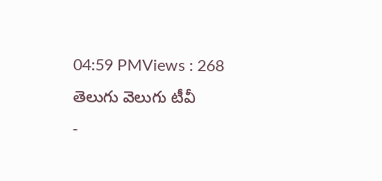04:59 PMViews : 268
తెలుగు వెలుగు టీవీ
-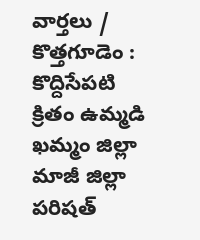వార్తలు / కొత్తగూడెం : కొద్దిసేపటి క్రితం ఉమ్మడి ఖమ్మం జిల్లా మాజీ జిల్లా పరిషత్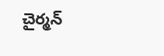చైర్మన్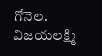గోనెల. విజయలక్ష్మి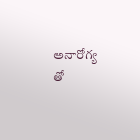అనారోగ్య తో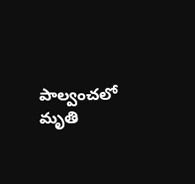పాల్వంచలో మృతి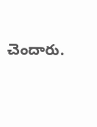చెందారు.